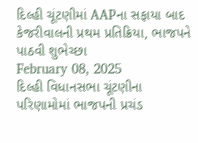દિલ્હી ચૂંટણીમાં AAPના સફાયા બાદ કેજરીવાલની પ્રથમ પ્રતિક્રિયા, ભાજપને પાઠવી શુભેચ્છા
February 08, 2025
દિલ્હી વિધાનસભા ચૂંટણીના પરિણામોમાં ભાજપની પ્રચંડ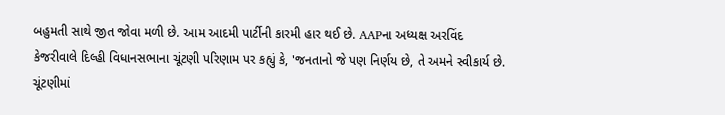બહુમતી સાથે જીત જોવા મળી છે. આમ આદમી પાર્ટીની કારમી હાર થઈ છે. AAPના અધ્યક્ષ અરવિંદ કેજરીવાલે દિલ્હી વિધાનસભાના ચૂંટણી પરિણામ પર કહ્યું કે, 'જનતાનો જે પણ નિર્ણય છે, તે અમને સ્વીકાર્ય છે. ચૂંટણીમાં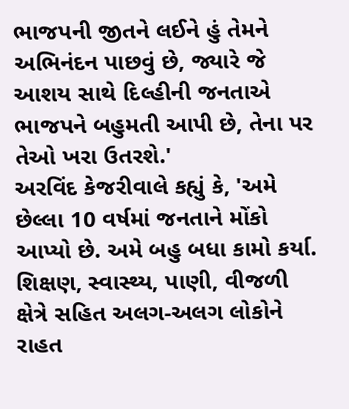ભાજપની જીતને લઈને હું તેમને અભિનંદન પાછવું છે, જ્યારે જે આશય સાથે દિલ્હીની જનતાએ ભાજપને બહુમતી આપી છે, તેના પર તેઓ ખરા ઉતરશે.'
અરવિંદ કેજરીવાલે કહ્યું કે, 'અમે છેલ્લા 10 વર્ષમાં જનતાને મોંકો આપ્યો છે. અમે બહુ બધા કામો કર્યા. શિક્ષણ, સ્વાસ્થ્ય, પાણી, વીજળી ક્ષેત્રે સહિત અલગ-અલગ લોકોને રાહત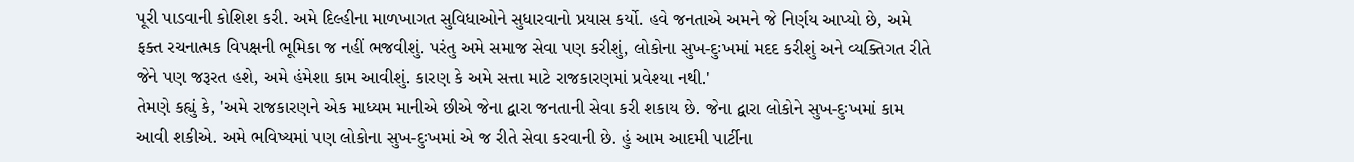પૂરી પાડવાની કોશિશ કરી. અમે દિલ્હીના માળખાગત સુવિધાઓને સુધારવાનો પ્રયાસ કર્યો. હવે જનતાએ અમને જે નિર્ણય આપ્યો છે, અમે ફક્ત રચનાત્મક વિપક્ષની ભૂમિકા જ નહીં ભજવીશું. પરંતુ અમે સમાજ સેવા પણ કરીશું, લોકોના સુખ-દુઃખમાં મદદ કરીશું અને વ્યક્તિગત રીતે જેને પણ જરૂરત હશે, અમે હંમેશા કામ આવીશું. કારણ કે અમે સત્તા માટે રાજકારણમાં પ્રવેશ્યા નથી.'
તેમણે કહ્યું કે, 'અમે રાજકારણને એક માધ્યમ માનીએ છીએ જેના દ્વારા જનતાની સેવા કરી શકાય છે. જેના દ્વારા લોકોને સુખ-દુઃખમાં કામ આવી શકીએ. અમે ભવિષ્યમાં પણ લોકોના સુખ-દુઃખમાં એ જ રીતે સેવા કરવાની છે. હું આમ આદમી પાર્ટીના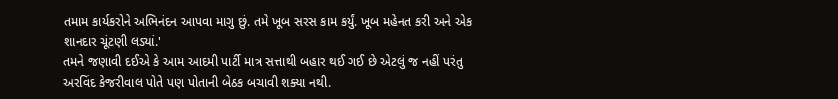તમામ કાર્યકરોને અભિનંદન આપવા માગુ છું. તમે ખૂબ સરસ કામ કર્યું. ખૂબ મહેનત કરી અને એક શાનદાર ચૂંટણી લડ્યાં.'
તમને જણાવી દઈએ કે આમ આદમી પાર્ટી માત્ર સત્તાથી બહાર થઈ ગઈ છે એટલું જ નહીં પરંતુ અરવિંદ કેજરીવાલ પોતે પણ પોતાની બેઠક બચાવી શક્યા નથી.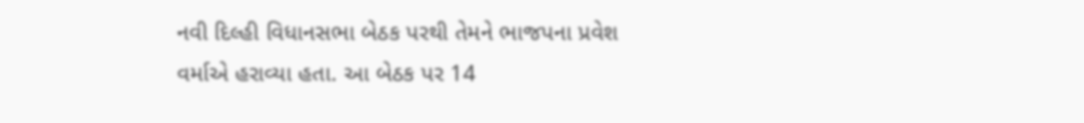નવી દિલ્હી વિધાનસભા બેઠક પરથી તેમને ભાજપના પ્રવેશ વર્માએ હરાવ્યા હતા. આ બેઠક પર 14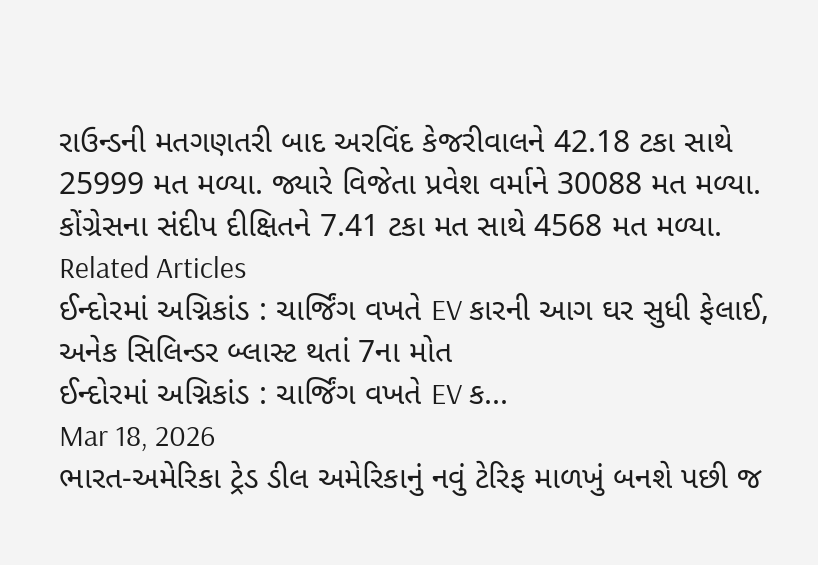રાઉન્ડની મતગણતરી બાદ અરવિંદ કેજરીવાલને 42.18 ટકા સાથે 25999 મત મળ્યા. જ્યારે વિજેતા પ્રવેશ વર્માને 30088 મત મળ્યા. કોંગ્રેસના સંદીપ દીક્ષિતને 7.41 ટકા મત સાથે 4568 મત મળ્યા.
Related Articles
ઈન્દોરમાં અગ્નિકાંડ : ચાર્જિંગ વખતે EV કારની આગ ઘર સુધી ફેલાઈ, અનેક સિલિન્ડર બ્લાસ્ટ થતાં 7ના મોત
ઈન્દોરમાં અગ્નિકાંડ : ચાર્જિંગ વખતે EV ક...
Mar 18, 2026
ભારત-અમેરિકા ટ્રેડ ડીલ અમેરિકાનું નવું ટેરિફ માળખું બનશે પછી જ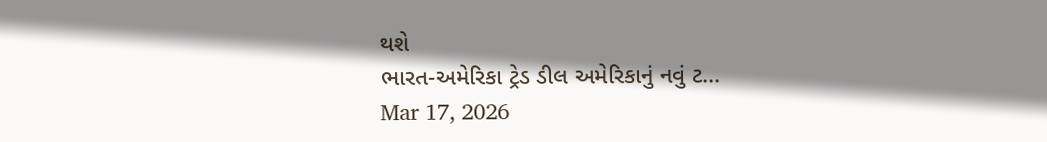થશે
ભારત-અમેરિકા ટ્રેડ ડીલ અમેરિકાનું નવું ટ...
Mar 17, 2026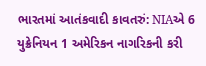ભારતમાં આતંકવાદી કાવતરું: NIAએ 6 યુક્રેનિયન 1 અમેરિકન નાગરિકની કરી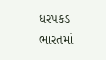ધરપકડ
ભારતમાં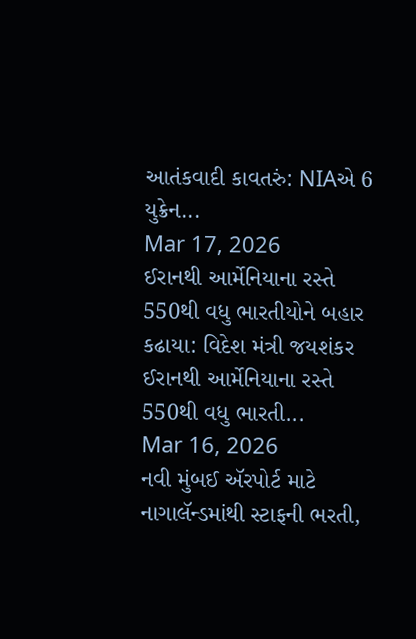આતંકવાદી કાવતરું: NIAએ 6 યુક્રેન...
Mar 17, 2026
ઈરાનથી આર્મેનિયાના રસ્તે 550થી વધુ ભારતીયોને બહાર કઢાયા: વિદેશ મંત્રી જયશંકર
ઈરાનથી આર્મેનિયાના રસ્તે 550થી વધુ ભારતી...
Mar 16, 2026
નવી મુંબઈ ઍરપોર્ટ માટે નાગાલૅન્ડમાંથી સ્ટાફની ભરતી,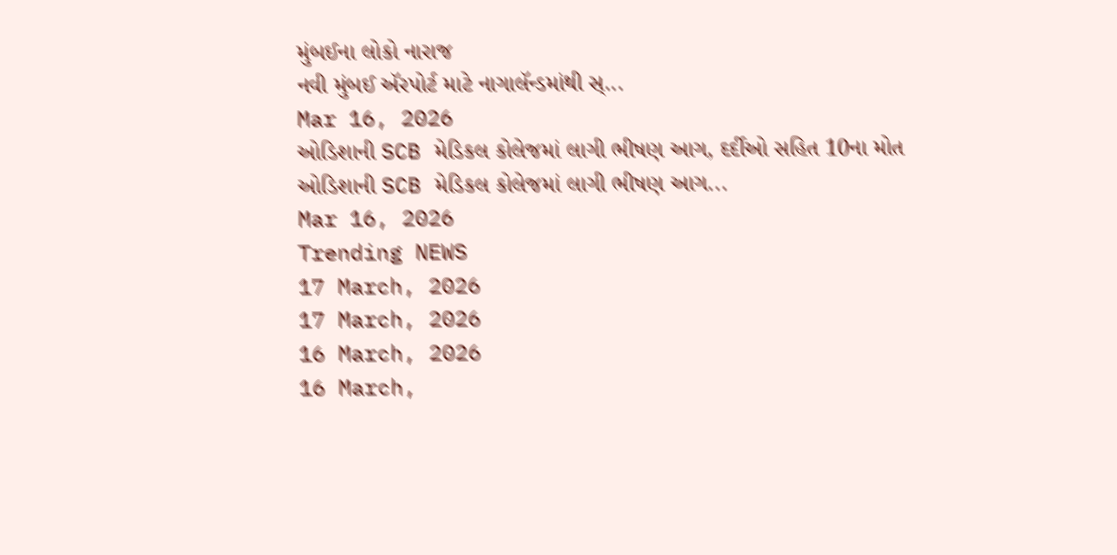મુંબઈના લોકો નારાજ
નવી મુંબઈ ઍરપોર્ટ માટે નાગાલૅન્ડમાંથી સ્...
Mar 16, 2026
ઓડિશાની SCB મેડિકલ કોલેજમાં લાગી ભીષણ આગ, દર્દીઓ સહિત 10ના મોત
ઓડિશાની SCB મેડિકલ કોલેજમાં લાગી ભીષણ આગ...
Mar 16, 2026
Trending NEWS
17 March, 2026
17 March, 2026
16 March, 2026
16 March,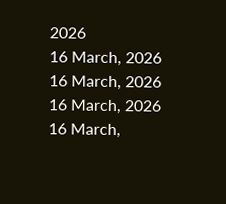2026
16 March, 2026
16 March, 2026
16 March, 2026
16 March,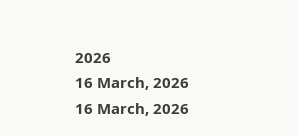2026
16 March, 2026
16 March, 2026